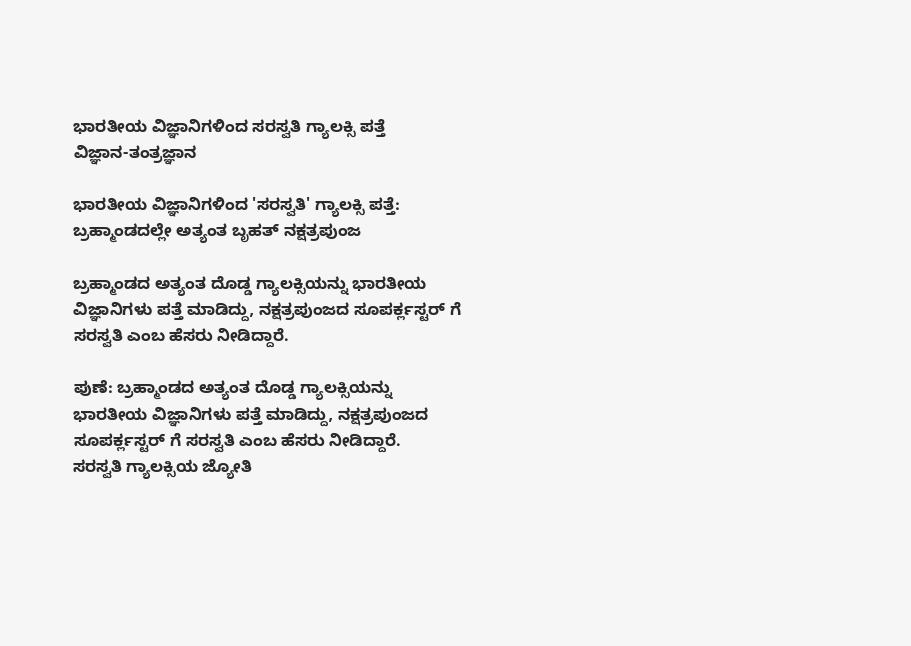ಭಾರತೀಯ ವಿಜ್ಞಾನಿಗಳಿಂದ ಸರಸ್ವತಿ ಗ್ಯಾಲಕ್ಸಿ ಪತ್ತೆ
ವಿಜ್ಞಾನ-ತಂತ್ರಜ್ಞಾನ

ಭಾರತೀಯ ವಿಜ್ಞಾನಿಗಳಿಂದ 'ಸರಸ್ವತಿ' ಗ್ಯಾಲಕ್ಸಿ ಪತ್ತೆ: ಬ್ರಹ್ಮಾಂಡದಲ್ಲೇ ಅತ್ಯಂತ ಬೃಹತ್ ನಕ್ಷತ್ರಪುಂಜ

ಬ್ರಹ್ಮಾಂಡದ ಅತ್ಯಂತ ದೊಡ್ಡ ಗ್ಯಾಲಕ್ಸಿಯನ್ನು ಭಾರತೀಯ ವಿಜ್ಞಾನಿಗಳು ಪತ್ತೆ ಮಾಡಿದ್ದು, ನಕ್ಷತ್ರಪುಂಜದ ಸೂಪರ್ಕ್ಲಸ್ಟರ್ ಗೆ ಸರಸ್ವತಿ ಎಂಬ ಹೆಸರು ನೀಡಿದ್ದಾರೆ.

ಪುಣೆ: ಬ್ರಹ್ಮಾಂಡದ ಅತ್ಯಂತ ದೊಡ್ಡ ಗ್ಯಾಲಕ್ಸಿಯನ್ನು ಭಾರತೀಯ ವಿಜ್ಞಾನಿಗಳು ಪತ್ತೆ ಮಾಡಿದ್ದು, ನಕ್ಷತ್ರಪುಂಜದ ಸೂಪರ್ಕ್ಲಸ್ಟರ್ ಗೆ ಸರಸ್ವತಿ ಎಂಬ ಹೆಸರು ನೀಡಿದ್ದಾರೆ.
ಸರಸ್ವತಿ ಗ್ಯಾಲಕ್ಸಿಯ ಜ್ಯೋತಿ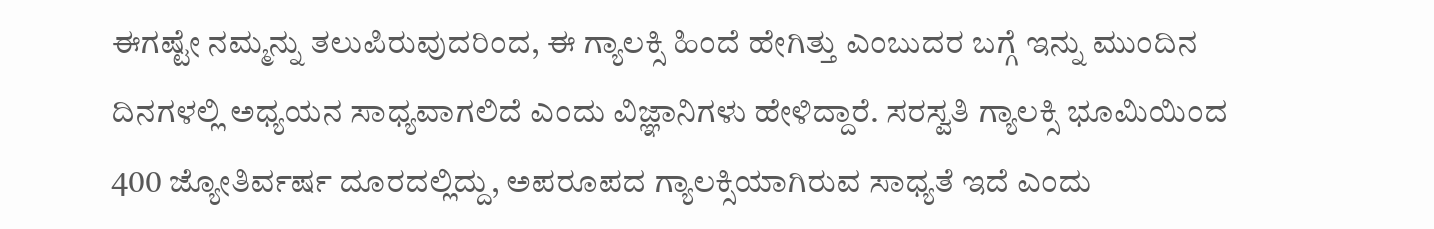ಈಗಷ್ಟೇ ನಮ್ಮನ್ನು ತಲುಪಿರುವುದರಿಂದ, ಈ ಗ್ಯಾಲಕ್ಸಿ ಹಿಂದೆ ಹೇಗಿತ್ತು ಎಂಬುದರ ಬಗ್ಗೆ ಇನ್ನು ಮುಂದಿನ ದಿನಗಳಲ್ಲಿ ಅಧ್ಯಯನ ಸಾಧ್ಯವಾಗಲಿದೆ ಎಂದು ವಿಜ್ಞಾನಿಗಳು ಹೇಳಿದ್ದಾರೆ. ಸರಸ್ವತಿ ಗ್ಯಾಲಕ್ಸಿ ಭೂಮಿಯಿಂದ 400 ಜ್ಯೋತಿರ್ವರ್ಷ ದೂರದಲ್ಲಿದ್ದು, ಅಪರೂಪದ ಗ್ಯಾಲಕ್ಸಿಯಾಗಿರುವ ಸಾಧ್ಯತೆ ಇದೆ ಎಂದು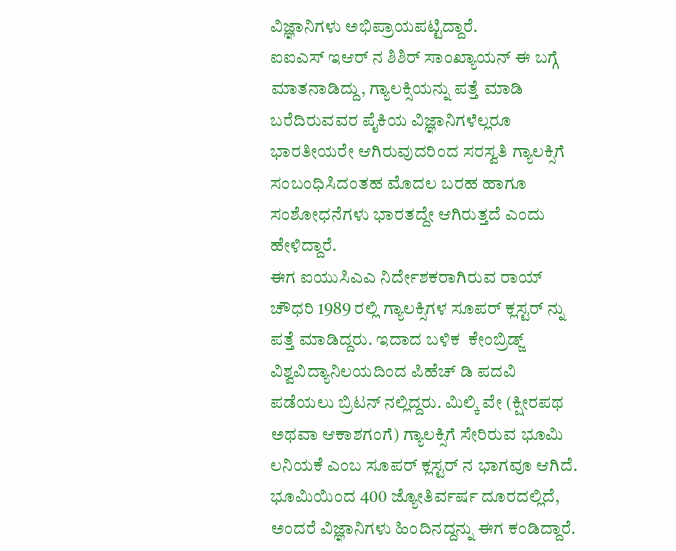ವಿಜ್ಞಾನಿಗಳು ಅಭಿಪ್ರಾಯಪಟ್ಟಿದ್ದಾರೆ.
ಐಐಎಸ್ ಇಆರ್ ನ ಶಿಶಿರ್ ಸಾಂಖ್ಯಾಯನ್ ಈ ಬಗ್ಗೆ ಮಾತನಾಡಿದ್ದು, ಗ್ಯಾಲಕ್ಸಿಯನ್ನು ಪತ್ತೆ ಮಾಡಿ ಬರೆದಿರುವವರ ಪೈಕಿಯ ವಿಜ್ಞಾನಿಗಳೆಲ್ಲರೂ ಭಾರತೀಯರೇ ಆಗಿರುವುದರಿಂದ ಸರಸ್ವತಿ ಗ್ಯಾಲಕ್ಸಿಗೆ ಸಂಬಂಧಿಸಿದಂತಹ ಮೊದಲ ಬರಹ ಹಾಗೂ ಸಂಶೋಧನೆಗಳು ಭಾರತದ್ದೇ ಆಗಿರುತ್ತದೆ ಎಂದು ಹೇಳಿದ್ದಾರೆ.
ಈಗ ಐಯುಸಿಎಎ ನಿರ್ದೇಶಕರಾಗಿರುವ ರಾಯ್ ಚೌಧರಿ 1989 ರಲ್ಲಿ ಗ್ಯಾಲಕ್ಸಿಗಳ ಸೂಪರ್ ಕ್ಲಸ್ಟರ್ ನ್ನು ಪತ್ತೆ ಮಾಡಿದ್ದರು. ಇದಾದ ಬಳಿಕ  ಕೇಂಬ್ರಿಡ್ಜ್ ವಿಶ್ವವಿದ್ಯಾನಿಲಯದಿಂದ ಪಿಹೆಚ್ ಡಿ ಪದವಿ ಪಡೆಯಲು ಬ್ರಿಟನ್ ನಲ್ಲಿದ್ದರು. ಮಿಲ್ಕಿ ವೇ (ಕ್ಷೀರಪಥ ಅಥವಾ ಆಕಾಶಗಂಗೆ) ಗ್ಯಾಲಕ್ಸಿಗೆ ಸೇರಿರುವ ಭೂಮಿ ಲನಿಯಕೆ ಎಂಬ ಸೂಪರ್ ಕ್ಲಸ್ಟರ್ ನ ಭಾಗವೂ ಆಗಿದೆ. ಭೂಮಿಯಿಂದ 400 ಜ್ಯೋತಿರ್ವರ್ಷ ದೂರದಲ್ಲಿದೆ, ಅಂದರೆ ವಿಜ್ಞಾನಿಗಳು ಹಿಂದಿನದ್ದನ್ನು ಈಗ ಕಂಡಿದ್ದಾರೆ.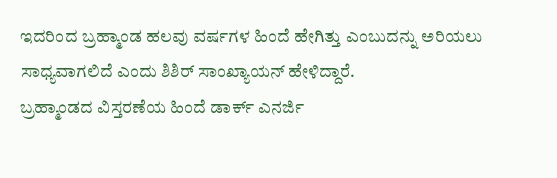ಇದರಿಂದ ಬ್ರಹ್ಮಾಂಡ ಹಲವು ವರ್ಷಗಳ ಹಿಂದೆ ಹೇಗಿತ್ತು ಎಂಬುದನ್ನು ಅರಿಯಲು ಸಾಧ್ಯವಾಗಲಿದೆ ಎಂದು ಶಿಶಿರ್ ಸಾಂಖ್ಯಾಯನ್ ಹೇಳಿದ್ದಾರೆ.
ಬ್ರಹ್ಮಾಂಡದ ವಿಸ್ತರಣೆಯ ಹಿಂದೆ ಡಾರ್ಕ್ ಎನರ್ಜಿ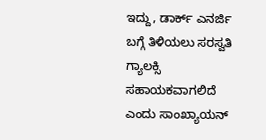ಇದ್ದು, ಡಾರ್ಕ್ ಎನರ್ಜಿ ಬಗ್ಗೆ ತಿಳಿಯಲು ಸರಸ್ವತಿ ಗ್ಯಾಲಕ್ಸಿ ಸಹಾಯಕವಾಗಲಿದೆ ಎಂದು ಸಾಂಖ್ಯಾಯನ್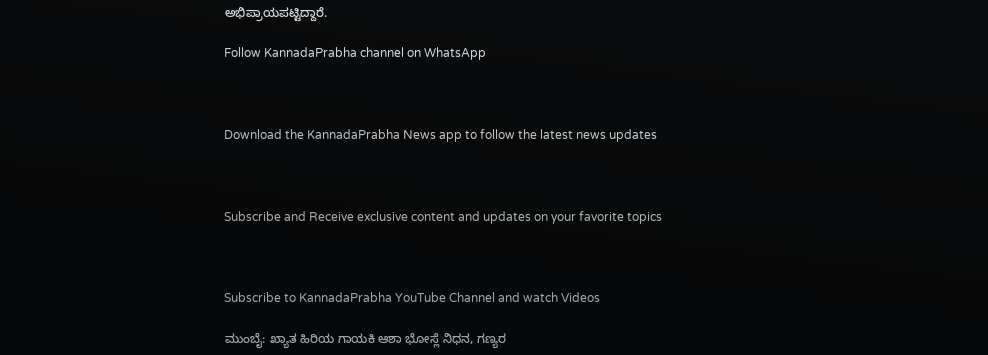ಅಭಿಪ್ರಾಯಪಟ್ಟಿದ್ದಾರೆ.

Follow KannadaPrabha channel on WhatsApp



Download the KannadaPrabha News app to follow the latest news updates



Subscribe and Receive exclusive content and updates on your favorite topics



Subscribe to KannadaPrabha YouTube Channel and watch Videos

ಮುಂಬೈ: ಖ್ಯಾತ ಹಿರಿಯ ಗಾಯಕಿ ಆಶಾ ಭೋಸ್ಲೆ ನಿಧನ, ಗಣ್ಯರ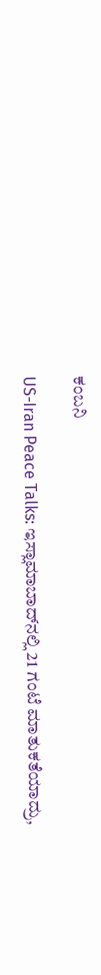ಕಂಬನಿ

US-Iran Peace Talks: ಇಸ್ಲಾಮಾಬಾದ್‌ನಲ್ಲಿ 21 ಗಂಟೆ ಮಾತುಕತೆಯಾದ್ರು,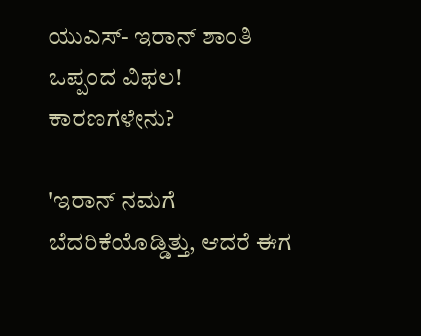ಯುಎಸ್- ಇರಾನ್ ಶಾಂತಿ ಒಪ್ಪಂದ ವಿಫಲ! ಕಾರಣಗಳೇನು?

'ಇರಾನ್ ನಮಗೆ ಬೆದರಿಕೆಯೊಡ್ಡಿತ್ತು, ಆದರೆ ಈಗ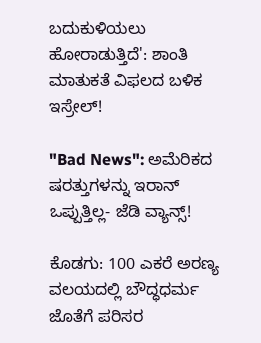ಬದುಕುಳಿಯಲು ಹೋರಾಡುತ್ತಿದೆ': ಶಾಂತಿ ಮಾತುಕತೆ ವಿಫಲದ ಬಳಿಕ ಇಸ್ರೇಲ್!

"Bad News": ಅಮೆರಿಕದ ಷರತ್ತುಗಳನ್ನು ಇರಾನ್ ಒಪ್ಪುತ್ತಿಲ್ಲ- ಜೆಡಿ ವ್ಯಾನ್ಸ್!

ಕೊಡಗು: 100 ಎಕರೆ ಅರಣ್ಯ ವಲಯದಲ್ಲಿ ಬೌದ್ಧಧರ್ಮ ಜೊತೆಗೆ ಪರಿಸರ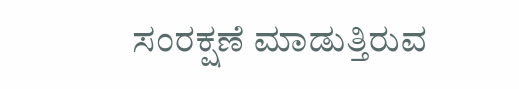ಸಂರಕ್ಷಣೆ ಮಾಡುತ್ತಿರುವ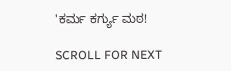'ಕರ್ಮ ಕರ್ಗ್ಯು ಮಠ!

SCROLL FOR NEXT